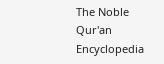The Noble Qur'an Encyclopedia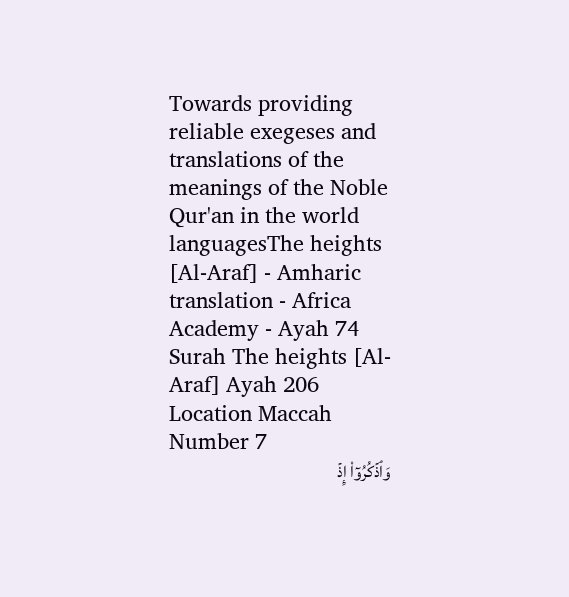Towards providing reliable exegeses and translations of the meanings of the Noble Qur'an in the world languagesThe heights [Al-Araf] - Amharic translation - Africa Academy - Ayah 74
Surah The heights [Al-Araf] Ayah 206 Location Maccah Number 7
وَٱذۡكُرُوٓاْ إِذۡ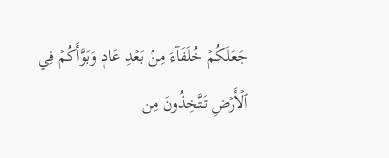جَعَلَكُمۡ خُلَفَآءَ مِنۢ بَعۡدِ عَادٖ وَبَوَّأَكُمۡ فِي ٱلۡأَرۡضِ تَتَّخِذُونَ مِن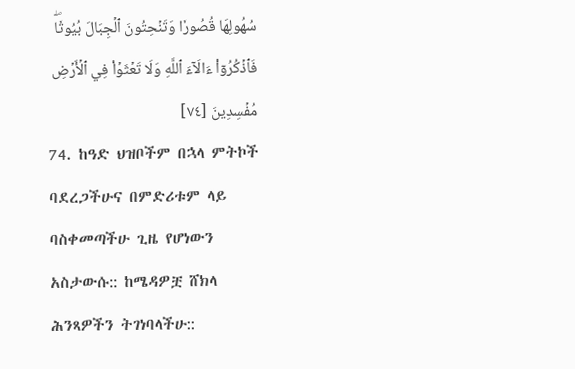سُهُولِهَا قُصُورٗا وَتَنۡحِتُونَ ٱلۡجِبَالَ بُيُوتٗاۖ فَٱذۡكُرُوٓاْ ءَالَآءَ ٱللَّهِ وَلَا تَعۡثَوۡاْ فِي ٱلۡأَرۡضِ مُفۡسِدِينَ [٧٤]
74. ከዓድ ህዝቦችም በኋላ ምትኮች ባደረጋችሁና በምድሪቱም ላይ ባስቀመጣችሁ ጊዜ የሆነውን አስታውሱ:: ከሜዳዎቿ ሸክላ ሕንጻዎችን ትገነባላችሁ::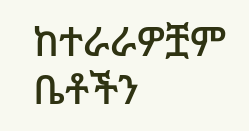ከተራራዎቿም ቤቶችን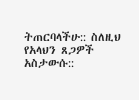ትጠርባላችሁ:: ስለዚህ የአላህን ጸጋዎች አስታውሱ::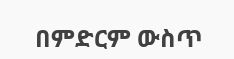በምድርም ውስጥ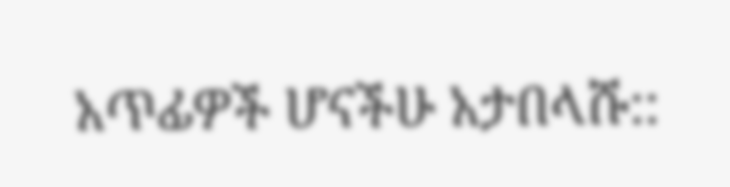አጥፊዎች ሆናችሁ አታበላሹ::